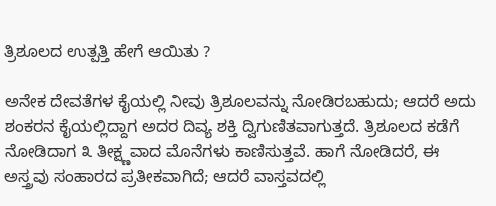ತ್ರಿಶೂಲದ ಉತ್ಪತ್ತಿ ಹೇಗೆ ಆಯಿತು ?

ಅನೇಕ ದೇವತೆಗಳ ಕೈಯಲ್ಲಿ ನೀವು ತ್ರಿಶೂಲವನ್ನು ನೋಡಿರಬಹುದು; ಆದರೆ ಅದು ಶಂಕರನ ಕೈಯಲ್ಲಿದ್ದಾಗ ಅದರ ದಿವ್ಯ ಶಕ್ತಿ ದ್ವಿಗುಣಿತವಾಗುತ್ತದೆ. ತ್ರಿಶೂಲದ ಕಡೆಗೆ ನೋಡಿದಾಗ ೩ ತೀಕ್ಷ್ಣವಾದ ಮೊನೆಗಳು ಕಾಣಿಸುತ್ತವೆ. ಹಾಗೆ ನೋಡಿದರೆ, ಈ ಅಸ್ತ್ರವು ಸಂಹಾರದ ಪ್ರತೀಕವಾಗಿದೆ; ಆದರೆ ವಾಸ್ತವದಲ್ಲಿ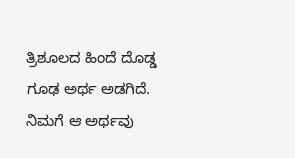ತ್ರಿಶೂಲದ ಹಿಂದೆ ದೊಡ್ಡ ಗೂಢ ಅರ್ಥ ಅಡಗಿದೆ. ನಿಮಗೆ ಆ ಅರ್ಥವು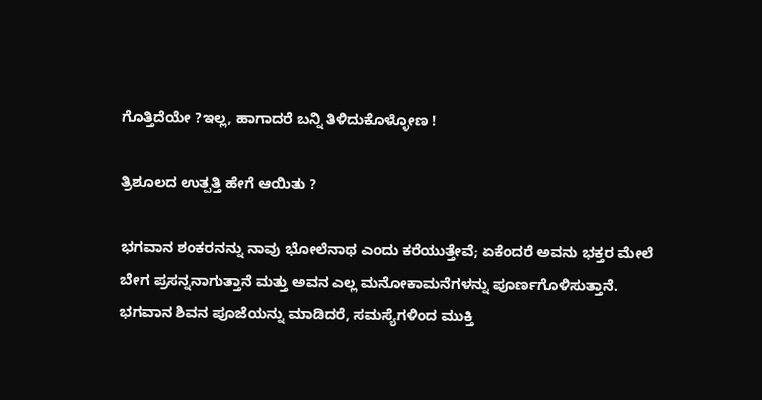ಗೊತ್ತಿದೆಯೇ ?ಇಲ್ಲ, ಹಾಗಾದರೆ ಬನ್ನಿ ತಿಳಿದುಕೊಳ್ಳೋಣ !

ತ್ರಿಶೂಲದ ಉತ್ಪತ್ತಿ ಹೇಗೆ ಆಯಿತು ?

ಭಗವಾನ ಶಂಕರನನ್ನು ನಾವು ಭೋಲೆನಾಥ ಎಂದು ಕರೆಯುತ್ತೇವೆ; ಏಕೆಂದರೆ ಅವನು ಭಕ್ತರ ಮೇಲೆ ಬೇಗ ಪ್ರಸನ್ನನಾಗುತ್ತಾನೆ ಮತ್ತು ಅವನ ಎಲ್ಲ ಮನೋಕಾಮನೆಗಳನ್ನು ಪೂರ್ಣಗೊಳಿಸುತ್ತಾನೆ. ಭಗವಾನ ಶಿವನ ಪೂಜೆಯನ್ನು ಮಾಡಿದರೆ, ಸಮಸ್ಯೆಗಳಿಂದ ಮುಕ್ತಿ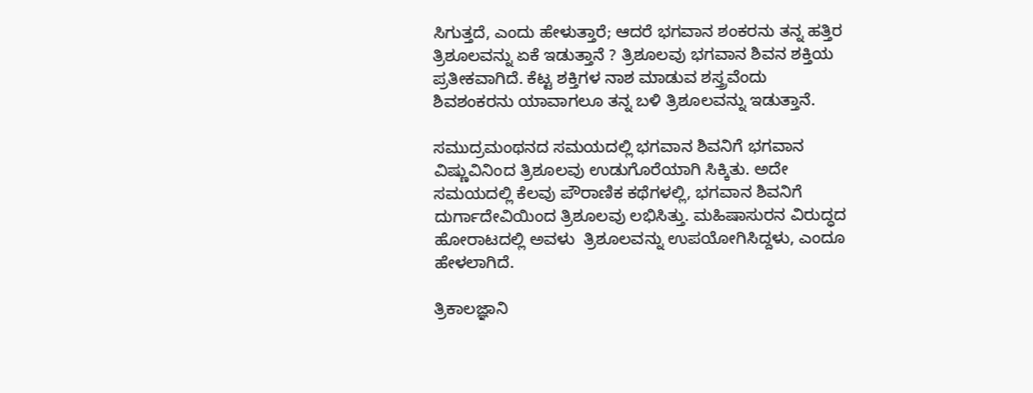ಸಿಗುತ್ತದೆ, ಎಂದು ಹೇಳುತ್ತಾರೆ; ಆದರೆ ಭಗವಾನ ಶಂಕರನು ತನ್ನ ಹತ್ತಿರ ತ್ರಿಶೂಲವನ್ನು ಏಕೆ ಇಡುತ್ತಾನೆ ? ತ್ರಿಶೂಲವು ಭಗವಾನ ಶಿವನ ಶಕ್ತಿಯ ಪ್ರತೀಕವಾಗಿದೆ. ಕೆಟ್ಟ ಶಕ್ತಿಗಳ ನಾಶ ಮಾಡುವ ಶಸ್ತ್ರವೆಂದು ಶಿವಶಂಕರನು ಯಾವಾಗಲೂ ತನ್ನ ಬಳಿ ತ್ರಿಶೂಲವನ್ನು ಇಡುತ್ತಾನೆ.

ಸಮುದ್ರಮಂಥನದ ಸಮಯದಲ್ಲಿ ಭಗವಾನ ಶಿವನಿಗೆ ಭಗವಾನ ವಿಷ್ಣುವಿನಿಂದ ತ್ರಿಶೂಲವು ಉಡುಗೊರೆಯಾಗಿ ಸಿಕ್ಕಿತು. ಅದೇ ಸಮಯದಲ್ಲಿ ಕೆಲವು ಪೌರಾಣಿಕ ಕಥೆಗಳಲ್ಲಿ, ಭಗವಾನ ಶಿವನಿಗೆ ದುರ್ಗಾದೇವಿಯಿಂದ ತ್ರಿಶೂಲವು ಲಭಿಸಿತ್ತು. ಮಹಿಷಾಸುರನ ವಿರುದ್ಧದ ಹೋರಾಟದಲ್ಲಿ ಅವಳು  ತ್ರಿಶೂಲವನ್ನು ಉಪಯೋಗಿಸಿದ್ದಳು, ಎಂದೂ ಹೇಳಲಾಗಿದೆ.

ತ್ರಿಕಾಲಜ್ಞಾನಿ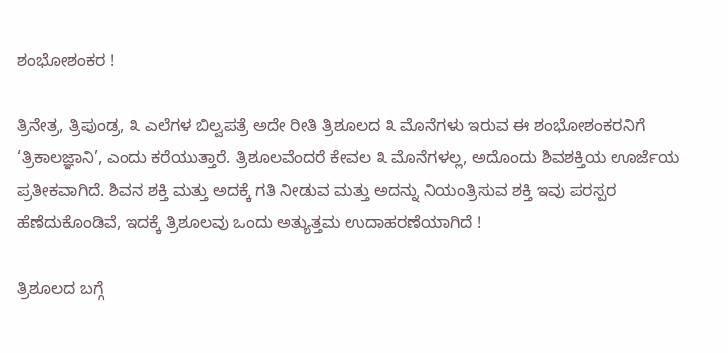ಶಂಭೋಶಂಕರ !

ತ್ರಿನೇತ್ರ, ತ್ರಿಪುಂಡ್ರ, ೩ ಎಲೆಗಳ ಬಿಲ್ವಪತ್ರೆ ಅದೇ ರೀತಿ ತ್ರಿಶೂಲದ ೩ ಮೊನೆಗಳು ಇರುವ ಈ ಶಂಭೋಶಂಕರನಿಗೆ ‘ತ್ರಿಕಾಲಜ್ಞಾನಿ’, ಎಂದು ಕರೆಯುತ್ತಾರೆ. ತ್ರಿಶೂಲವೆಂದರೆ ಕೇವಲ ೩ ಮೊನೆಗಳಲ್ಲ, ಅದೊಂದು ಶಿವಶಕ್ತಿಯ ಊರ್ಜೆಯ ಪ್ರತೀಕವಾಗಿದೆ. ಶಿವನ ಶಕ್ತಿ ಮತ್ತು ಅದಕ್ಕೆ ಗತಿ ನೀಡುವ ಮತ್ತು ಅದನ್ನು ನಿಯಂತ್ರಿಸುವ ಶಕ್ತಿ ಇವು ಪರಸ್ಪರ ಹೆಣೆದುಕೊಂಡಿವೆ, ಇದಕ್ಕೆ ತ್ರಿಶೂಲವು ಒಂದು ಅತ್ಯುತ್ತಮ ಉದಾಹರಣೆಯಾಗಿದೆ !

ತ್ರಿಶೂಲದ ಬಗ್ಗೆ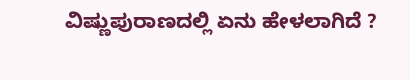ವಿಷ್ಣುಪುರಾಣದಲ್ಲಿ ಏನು ಹೇಳಲಾಗಿದೆ ?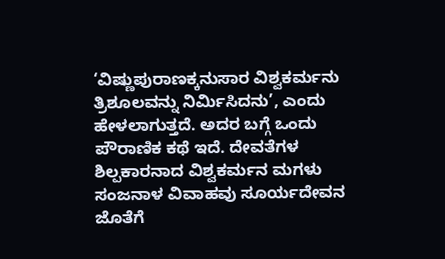‘ವಿಷ್ಣುಪುರಾಣಕ್ಕನುಸಾರ ವಿಶ್ವಕರ್ಮನು ತ್ರಿಶೂಲವನ್ನು ನಿರ್ಮಿಸಿದನು’, ಎಂದು ಹೇಳಲಾಗುತ್ತದೆ. ಅದರ ಬಗ್ಗೆ ಒಂದು ಪೌರಾಣಿಕ ಕಥೆ ಇದೆ. ದೇವತೆಗಳ ಶಿಲ್ಪಕಾರನಾದ ವಿಶ್ವಕರ್ಮನ ಮಗಳು ಸಂಜನಾಳ ವಿವಾಹವು ಸೂರ್ಯದೇವನ ಜೊತೆಗೆ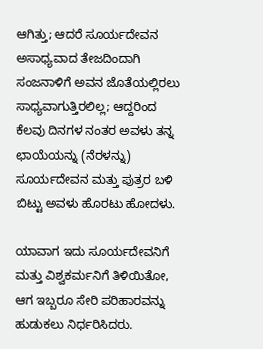ಆಗಿತ್ತು; ಆದರೆ ಸೂರ್ಯದೇವನ ಅಸಾಧ್ಯವಾದ ತೇಜದಿಂದಾಗಿ ಸಂಜನಾಳಿಗೆ ಅವನ ಜೊತೆಯಲ್ಲಿರಲು ಸಾಧ್ಯವಾಗುತ್ತಿರಲಿಲ್ಲ; ಆದ್ದರಿಂದ ಕೆಲವು ದಿನಗಳ ನಂತರ ಅವಳು ತನ್ನ ಛಾಯೆಯನ್ನು (ನೆರಳನ್ನು) ಸೂರ್ಯದೇವನ ಮತ್ತು ಪುತ್ರರ ಬಳಿ ಬಿಟ್ಟು ಅವಳು ಹೊರಟು ಹೋದಳು.

ಯಾವಾಗ ಇದು ಸೂರ್ಯದೇವನಿಗೆ ಮತ್ತು ವಿಶ್ವಕರ್ಮನಿಗೆ ತಿಳಿಯಿತೋ, ಆಗ ಇಬ್ಬರೂ ಸೇರಿ ಪರಿಹಾರವನ್ನು ಹುಡುಕಲು ನಿರ್ಧರಿಸಿದರು.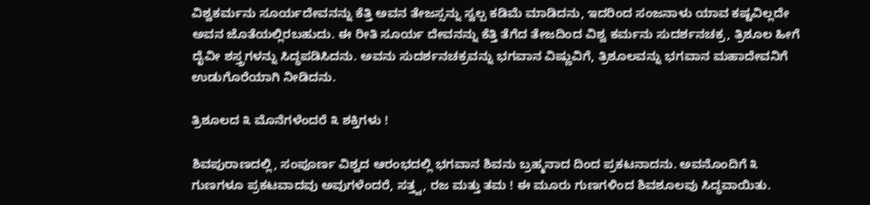ವಿಶ್ವಕರ್ಮನು ಸೂರ್ಯದೇವನನ್ನು ಕೆತ್ತಿ ಅವನ ತೇಜಸ್ಸನ್ನು ಸ್ವಲ್ಪ ಕಡಿಮೆ ಮಾಡಿದನು, ಇದರಿಂದ ಸಂಜನಾಳು ಯಾವ ಕಷ್ಟವಿಲ್ಲದೇ ಅವನ ಜೊತೆಯಲ್ಲಿರಬಹುದು. ಈ ರೀತಿ ಸೂರ್ಯ ದೇವನನ್ನು ಕೆತ್ತಿ ತೆಗೆದ ತೇಜದಿಂದ ವಿಶ್ವ ಕರ್ಮನು ಸುದರ್ಶನಚಕ್ರ, ತ್ರಿಶೂಲ ಹೀಗೆ ದೈವೀ ಶಸ್ತ್ರಗಳನ್ನು ಸಿದ್ಧಪಡಿಸಿದನು. ಅವನು ಸುದರ್ಶನಚಕ್ರವನ್ನು ಭಗವಾನ ವಿಷ್ಣುವಿಗೆ, ತ್ರಿಶೂಲವನ್ನು ಭಗವಾನ ಮಹಾದೇವನಿಗೆ ಉಡುಗೊರೆಯಾಗಿ ನೀಡಿದನು.

ತ್ರಿಶೂಲದ ೩ ಮೊನೆಗಳೆಂದರೆ ೩ ಶಕ್ತಿಗಳು !

ಶಿವಪುರಾಣದಲ್ಲಿ, ಸಂಪೂರ್ಣ ವಿಶ್ವದ ಆರಂಭದಲ್ಲಿ ಭಗವಾನ ಶಿವನು ಬ್ರಹ್ಮನಾದ ದಿಂದ ಪ್ರಕಟನಾದನು. ಅವನೊಂದಿಗೆ ೩ ಗುಣಗಳೂ ಪ್ರಕಟವಾದವು ಅವುಗಳೆಂದರೆ, ಸತ್ತ್ವ, ರಜ ಮತ್ತು ತಮ ! ಈ ಮೂರು ಗುಣಗಳಿಂದ ಶಿವಶೂಲವು ಸಿದ್ಧವಾಯಿತು.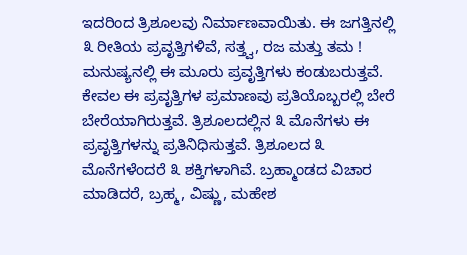ಇದರಿಂದ ತ್ರಿಶೂಲವು ನಿರ್ಮಾಣವಾಯಿತು. ಈ ಜಗತ್ತಿನಲ್ಲಿ ೩ ರೀತಿಯ ಪ್ರವೃತ್ತಿಗಳಿವೆ, ಸತ್ತ್ವ, ರಜ ಮತ್ತು ತಮ ! ಮನುಷ್ಯನಲ್ಲಿ ಈ ಮೂರು ಪ್ರವೃತ್ತಿಗಳು ಕಂಡುಬರುತ್ತವೆ. ಕೇವಲ ಈ ಪ್ರವೃತ್ತಿಗಳ ಪ್ರಮಾಣವು ಪ್ರತಿಯೊಬ್ಬರಲ್ಲಿ ಬೇರೆ ಬೇರೆಯಾಗಿರುತ್ತವೆ. ತ್ರಿಶೂಲದಲ್ಲಿನ ೩ ಮೊನೆಗಳು ಈ ಪ್ರವೃತ್ತಿಗಳನ್ನು ಪ್ರತಿನಿಧಿಸುತ್ತವೆ. ತ್ರಿಶೂಲದ ೩ ಮೊನೆಗಳೆಂದರೆ ೩ ಶಕ್ತಿಗಳಾಗಿವೆ. ಬ್ರಹ್ಮಾಂಡದ ವಿಚಾರ ಮಾಡಿದರೆ, ಬ್ರಹ್ಮ, ವಿಷ್ಣು, ಮಹೇಶ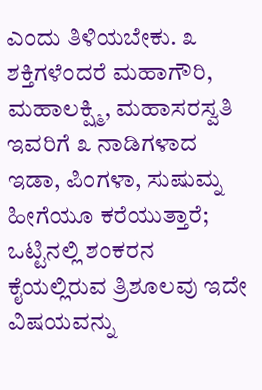ಎಂದು ತಿಳಿಯಬೇಕು. ೩ ಶಕ್ತಿಗಳೆಂದರೆ ಮಹಾಗೌರಿ, ಮಹಾಲಕ್ಷ್ಮಿ, ಮಹಾಸರಸ್ವತಿ ಇವರಿಗೆ ೩ ನಾಡಿಗಳಾದ ಇಡಾ, ಪಿಂಗಳಾ, ಸುಷುಮ್ನ ಹೀಗೆಯೂ ಕರೆಯುತ್ತಾರೆ; ಒಟ್ಟಿನಲ್ಲಿ ಶಂಕರನ ಕೈಯಲ್ಲಿರುವ ತ್ರಿಶೂಲವು ಇದೇ ವಿಷಯವನ್ನು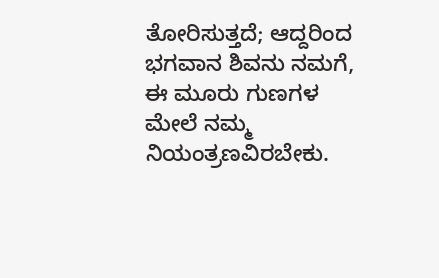ತೋರಿಸುತ್ತದೆ; ಆದ್ದರಿಂದ ಭಗವಾನ ಶಿವನು ನಮಗೆ, ಈ ಮೂರು ಗುಣಗಳ ಮೇಲೆ ನಮ್ಮ ನಿಯಂತ್ರಣವಿರಬೇಕು.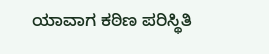ಯಾವಾಗ ಕಠಿಣ ಪರಿಸ್ಥಿತಿ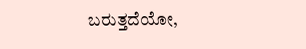ಬರುತ್ತದೆಯೋ,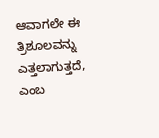ಆವಾಗಲೇ ಈ ತ್ರಿಶೂಲವನ್ನು ಎತ್ತಲಾಗುತ್ತದೆ, ಎಂಬ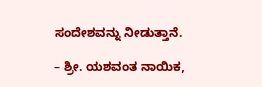ಸಂದೇಶವನ್ನು ನೀಡುತ್ತಾನೆ.

– ಶ್ರೀ. ಯಶವಂತ ನಾಯಿಕ,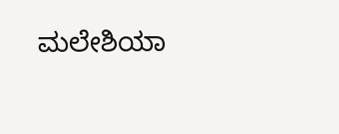ಮಲೇಶಿಯಾ